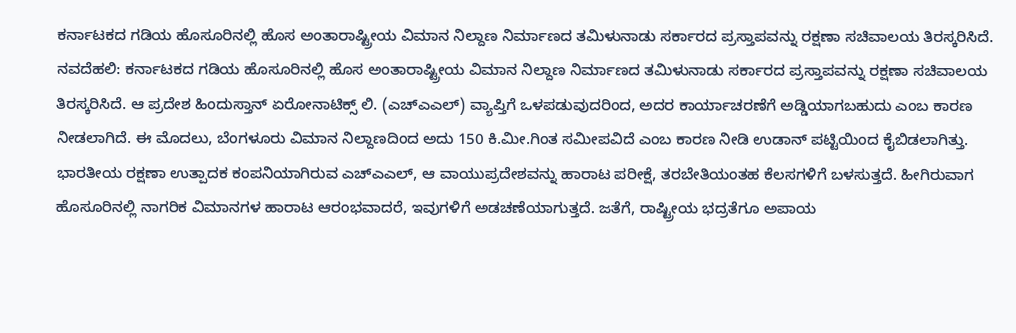ಕರ್ನಾಟಕದ ಗಡಿಯ ಹೊಸೂರಿನಲ್ಲಿ ಹೊಸ ಅಂತಾರಾಷ್ಟ್ರೀಯ ವಿಮಾನ ನಿಲ್ದಾಣ ನಿರ್ಮಾಣದ ತಮಿಳುನಾಡು ಸರ್ಕಾರದ ಪ್ರಸ್ತಾಪವನ್ನು ರಕ್ಷಣಾ ಸಚಿವಾಲಯ ತಿರಸ್ಕರಿಸಿದೆ.
ನವದೆಹಲಿ: ಕರ್ನಾಟಕದ ಗಡಿಯ ಹೊಸೂರಿನಲ್ಲಿ ಹೊಸ ಅಂತಾರಾಷ್ಟ್ರೀಯ ವಿಮಾನ ನಿಲ್ದಾಣ ನಿರ್ಮಾಣದ ತಮಿಳುನಾಡು ಸರ್ಕಾರದ ಪ್ರಸ್ತಾಪವನ್ನು ರಕ್ಷಣಾ ಸಚಿವಾಲಯ ತಿರಸ್ಕರಿಸಿದೆ. ಆ ಪ್ರದೇಶ ಹಿಂದುಸ್ತಾನ್ ಏರೋನಾಟಿಕ್ಸ್ ಲಿ. (ಎಚ್ಎಎಲ್) ವ್ಯಾಪ್ತಿಗೆ ಒಳಪಡುವುದರಿಂದ, ಅದರ ಕಾರ್ಯಾಚರಣೆಗೆ ಅಡ್ಡಿಯಾಗಬಹುದು ಎಂಬ ಕಾರಣ ನೀಡಲಾಗಿದೆ. ಈ ಮೊದಲು, ಬೆಂಗಳೂರು ವಿಮಾನ ನಿಲ್ದಾಣದಿಂದ ಅದು 150 ಕಿ.ಮೀ.ಗಿಂತ ಸಮೀಪವಿದೆ ಎಂಬ ಕಾರಣ ನೀಡಿ ಉಡಾನ್ ಪಟ್ಟಿಯಿಂದ ಕೈಬಿಡಲಾಗಿತ್ತು.
ಭಾರತೀಯ ರಕ್ಷಣಾ ಉತ್ಪಾದಕ ಕಂಪನಿಯಾಗಿರುವ ಎಚ್ಎಎಲ್, ಆ ವಾಯುಪ್ರದೇಶವನ್ನು ಹಾರಾಟ ಪರೀಕ್ಷೆ, ತರಬೇತಿಯಂತಹ ಕೆಲಸಗಳಿಗೆ ಬಳಸುತ್ತದೆ. ಹೀಗಿರುವಾಗ ಹೊಸೂರಿನಲ್ಲಿ ನಾಗರಿಕ ವಿಮಾನಗಳ ಹಾರಾಟ ಆರಂಭವಾದರೆ, ಇವುಗಳಿಗೆ ಅಡಚಣೆಯಾಗುತ್ತದೆ. ಜತೆಗೆ, ರಾಷ್ಟ್ರೀಯ ಭದ್ರತೆಗೂ ಅಪಾಯ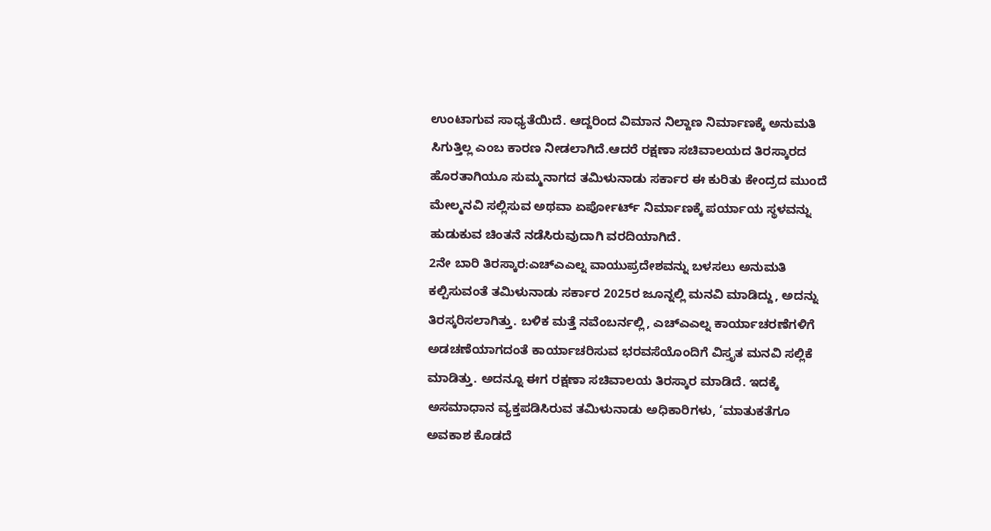ಉಂಟಾಗುವ ಸಾಧ್ಯತೆಯಿದೆ. ಆದ್ದರಿಂದ ವಿಮಾನ ನಿಲ್ದಾಣ ನಿರ್ಮಾಣಕ್ಕೆ ಅನುಮತಿ ಸಿಗುತ್ತಿಲ್ಲ ಎಂಬ ಕಾರಣ ನೀಡಲಾಗಿದೆ.ಆದರೆ ರಕ್ಷಣಾ ಸಚಿವಾಲಯದ ತಿರಸ್ಕಾರದ ಹೊರತಾಗಿಯೂ ಸುಮ್ಮನಾಗದ ತಮಿಳುನಾಡು ಸರ್ಕಾರ ಈ ಕುರಿತು ಕೇಂದ್ರದ ಮುಂದೆ ಮೇಲ್ಮನವಿ ಸಲ್ಲಿಸುವ ಅಥವಾ ಏರ್ಪೋರ್ಟ್ ನಿರ್ಮಾಣಕ್ಕೆ ಪರ್ಯಾಯ ಸ್ಥಳವನ್ನು ಹುಡುಕುವ ಚಿಂತನೆ ನಡೆಸಿರುವುದಾಗಿ ವರದಿಯಾಗಿದೆ.
2ನೇ ಬಾರಿ ತಿರಸ್ಕಾರ:ಎಚ್ಎಎಲ್ನ ವಾಯುಪ್ರದೇಶವನ್ನು ಬಳಸಲು ಅನುಮತಿ ಕಲ್ಪಿಸುವಂತೆ ತಮಿಳುನಾಡು ಸರ್ಕಾರ 2025ರ ಜೂನ್ನಲ್ಲಿ ಮನವಿ ಮಾಡಿದ್ದು, ಅದನ್ನು ತಿರಸ್ಕರಿಸಲಾಗಿತ್ತು. ಬಳಿಕ ಮತ್ತೆ ನವೆಂಬರ್ನಲ್ಲಿ, ಎಚ್ಎಎಲ್ನ ಕಾರ್ಯಾಚರಣೆಗಳಿಗೆ ಅಡಚಣೆಯಾಗದಂತೆ ಕಾರ್ಯಾಚರಿಸುವ ಭರವಸೆಯೊಂದಿಗೆ ವಿಸ್ತೃತ ಮನವಿ ಸಲ್ಲಿಕೆ ಮಾಡಿತ್ತು. ಅದನ್ನೂ ಈಗ ರಕ್ಷಣಾ ಸಚಿವಾಲಯ ತಿರಸ್ಕಾರ ಮಾಡಿದೆ. ಇದಕ್ಕೆ ಅಸಮಾಧಾನ ವ್ಯಕ್ತಪಡಿಸಿರುವ ತಮಿಳುನಾಡು ಅಧಿಕಾರಿಗಳು, ‘ಮಾತುಕತೆಗೂ ಅವಕಾಶ ಕೊಡದೆ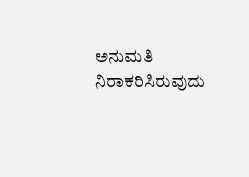ಅನುಮತಿ ನಿರಾಕರಿಸಿರುವುದು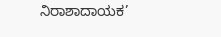ನಿರಾಶಾದಾಯಕ’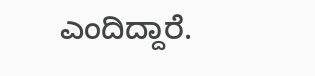ಎಂದಿದ್ದಾರೆ.